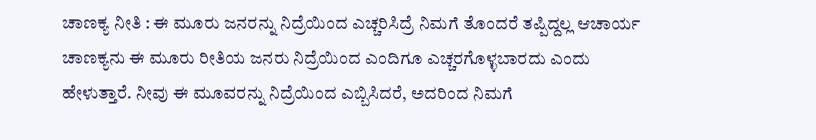ಚಾಣಕ್ಯ ನೀತಿ : ಈ ಮೂರು ಜನರನ್ನು ನಿದ್ರೆಯಿಂದ ಎಚ್ಚರಿಸಿದ್ರೆ ನಿಮಗೆ ತೊಂದರೆ ತಪ್ಪಿದ್ದಲ್ಲ ಆಚಾರ್ಯ ಚಾಣಕ್ಯನು ಈ ಮೂರು ರೀತಿಯ ಜನರು ನಿದ್ರೆಯಿಂದ ಎಂದಿಗೂ ಎಚ್ಚರಗೊಳ್ಳಬಾರದು ಎಂದು ಹೇಳುತ್ತಾರೆ. ನೀವು ಈ ಮೂವರನ್ನು ನಿದ್ರೆಯಿಂದ ಎಬ್ಬಿಸಿದರೆ, ಅದರಿಂದ ನಿಮಗೆ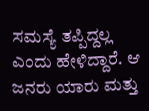ಸಮಸ್ಯೆ ತಪ್ಪಿದ್ದಲ್ಲ ಎಂದು ಹೇಳಿದ್ದಾರೆ. ಆ ಜನರು ಯಾರು ಮತ್ತು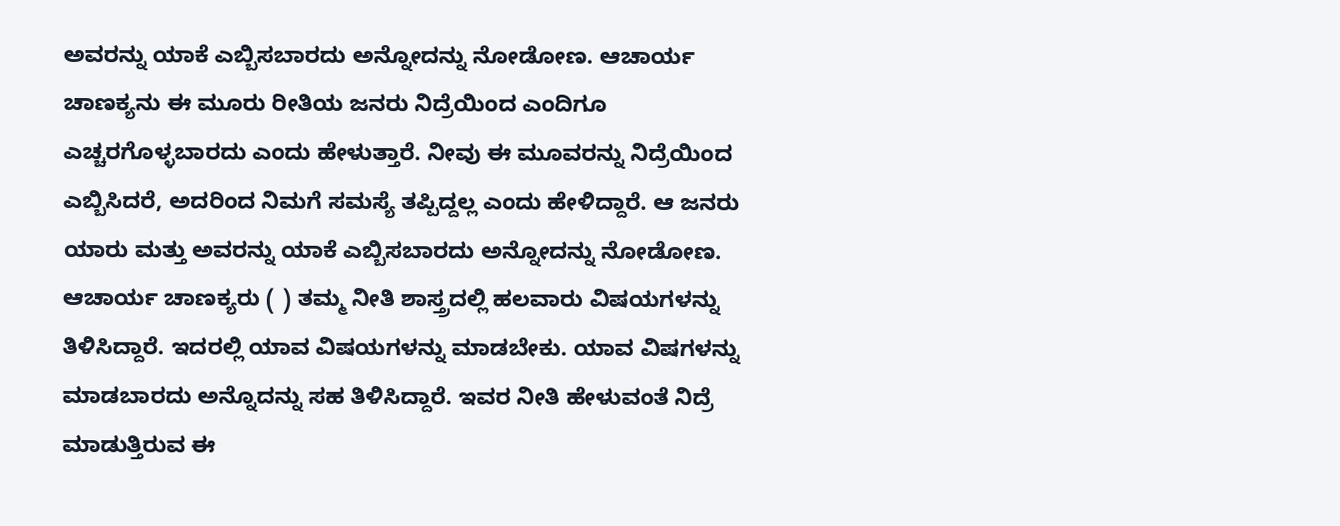ಅವರನ್ನು ಯಾಕೆ ಎಬ್ಬಿಸಬಾರದು ಅನ್ನೋದನ್ನು ನೋಡೋಣ. ಆಚಾರ್ಯ ಚಾಣಕ್ಯನು ಈ ಮೂರು ರೀತಿಯ ಜನರು ನಿದ್ರೆಯಿಂದ ಎಂದಿಗೂ ಎಚ್ಚರಗೊಳ್ಳಬಾರದು ಎಂದು ಹೇಳುತ್ತಾರೆ. ನೀವು ಈ ಮೂವರನ್ನು ನಿದ್ರೆಯಿಂದ ಎಬ್ಬಿಸಿದರೆ, ಅದರಿಂದ ನಿಮಗೆ ಸಮಸ್ಯೆ ತಪ್ಪಿದ್ದಲ್ಲ ಎಂದು ಹೇಳಿದ್ದಾರೆ. ಆ ಜನರು ಯಾರು ಮತ್ತು ಅವರನ್ನು ಯಾಕೆ ಎಬ್ಬಿಸಬಾರದು ಅನ್ನೋದನ್ನು ನೋಡೋಣ. ಆಚಾರ್ಯ ಚಾಣಕ್ಯರು ( ) ತಮ್ಮ ನೀತಿ ಶಾಸ್ತ್ರದಲ್ಲಿ ಹಲವಾರು ವಿಷಯಗಳನ್ನು ತಿಳಿಸಿದ್ದಾರೆ. ಇದರಲ್ಲಿ ಯಾವ ವಿಷಯಗಳನ್ನು ಮಾಡಬೇಕು. ಯಾವ ವಿಷಗಳನ್ನು ಮಾಡಬಾರದು ಅನ್ನೊದನ್ನು ಸಹ ತಿಳಿಸಿದ್ದಾರೆ. ಇವರ ನೀತಿ ಹೇಳುವಂತೆ ನಿದ್ರೆ ಮಾಡುತ್ತಿರುವ ಈ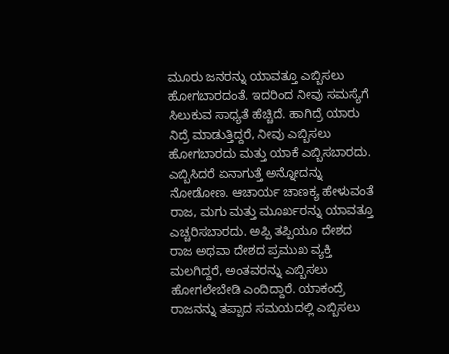ಮೂರು ಜನರನ್ನು ಯಾವತ್ತೂ ಎಬ್ಬಿಸಲು ಹೋಗಬಾರದಂತೆ. ಇದರಿಂದ ನೀವು ಸಮಸ್ಯೆಗೆ ಸಿಲುಕುವ ಸಾಧ್ಯತೆ ಹೆಚ್ಚಿದೆ. ಹಾಗಿದ್ರೆ ಯಾರು ನಿದ್ರೆ ಮಾಡುತ್ತಿದ್ದರೆ, ನೀವು ಎಬ್ಬಿಸಲು ಹೋಗಬಾರದು ಮತ್ತು ಯಾಕೆ ಎಬ್ಬಿಸಬಾರದು. ಎಬ್ಬಿಸಿದರೆ ಏನಾಗುತ್ತೆ ಅನ್ನೋದನ್ನು ನೋಡೋಣ. ಆಚಾರ್ಯ ಚಾಣಕ್ಯ ಹೇಳುವಂತೆ ರಾಜ, ಮಗು ಮತ್ತು ಮೂರ್ಖರನ್ನು ಯಾವತ್ತೂ ಎಚ್ಚರಿಸಬಾರದು. ಅಪ್ಪಿ ತಪ್ಪಿಯೂ ದೇಶದ ರಾಜ ಅಥವಾ ದೇಶದ ಪ್ರಮುಖ ವ್ಯಕ್ತಿ ಮಲಗಿದ್ದರೆ, ಅಂತವರನ್ನು ಎಬ್ಬಿಸಲು ಹೋಗಲೇಬೇಡಿ ಎಂದಿದ್ದಾರೆ. ಯಾಕಂದ್ರೆ ರಾಜನನ್ನು ತಪ್ಪಾದ ಸಮಯದಲ್ಲಿ ಎಬ್ಬಿಸಲು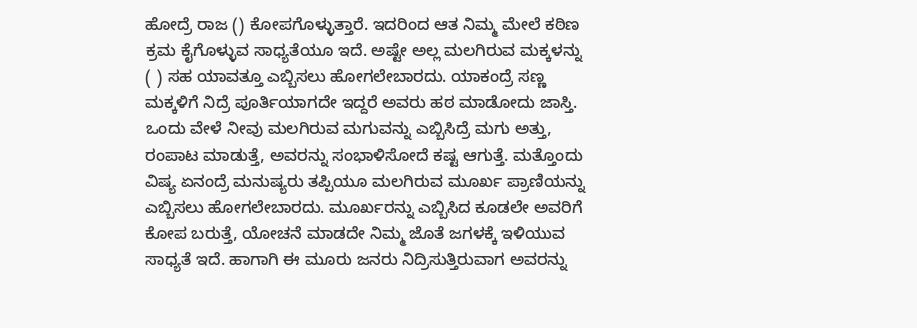ಹೋದ್ರೆ ರಾಜ () ಕೋಪಗೊಳ್ಳುತ್ತಾರೆ. ಇದರಿಂದ ಆತ ನಿಮ್ಮ ಮೇಲೆ ಕಠಿಣ ಕ್ರಮ ಕೈಗೊಳ್ಳುವ ಸಾಧ್ಯತೆಯೂ ಇದೆ. ಅಷ್ಟೇ ಅಲ್ಲ ಮಲಗಿರುವ ಮಕ್ಕಳನ್ನು ( ) ಸಹ ಯಾವತ್ತೂ ಎಬ್ಬಿಸಲು ಹೋಗಲೇಬಾರದು. ಯಾಕಂದ್ರೆ ಸಣ್ಣ ಮಕ್ಕಳಿಗೆ ನಿದ್ರೆ ಪೂರ್ತಿಯಾಗದೇ ಇದ್ದರೆ ಅವರು ಹಠ ಮಾಡೋದು ಜಾಸ್ತಿ. ಒಂದು ವೇಳೆ ನೀವು ಮಲಗಿರುವ ಮಗುವನ್ನು ಎಬ್ಬಿಸಿದ್ರೆ ಮಗು ಅತ್ತು, ರಂಪಾಟ ಮಾಡುತ್ತೆ, ಅವರನ್ನು ಸಂಭಾಳಿಸೋದೆ ಕಷ್ಟ ಆಗುತ್ತೆ. ಮತ್ತೊಂದು ವಿಷ್ಯ ಏನಂದ್ರೆ ಮನುಷ್ಯರು ತಪ್ಪಿಯೂ ಮಲಗಿರುವ ಮೂರ್ಖ ಪ್ರಾಣಿಯನ್ನು ಎಬ್ಬಿಸಲು ಹೋಗಲೇಬಾರದು. ಮೂರ್ಖರನ್ನು ಎಬ್ಬಿಸಿದ ಕೂಡಲೇ ಅವರಿಗೆ ಕೋಪ ಬರುತ್ತೆ, ಯೋಚನೆ ಮಾಡದೇ ನಿಮ್ಮ ಜೊತೆ ಜಗಳಕ್ಕೆ ಇಳಿಯುವ ಸಾಧ್ಯತೆ ಇದೆ. ಹಾಗಾಗಿ ಈ ಮೂರು ಜನರು ನಿದ್ರಿಸುತ್ತಿರುವಾಗ ಅವರನ್ನು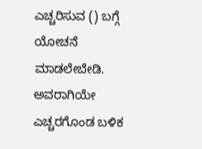ಎಚ್ಚರಿಸುವ () ಬಗ್ಗೆ ಯೋಚನೆ ಮಾಡಲೇಬೇಡಿ. ಅವರಾಗಿಯೇ ಎಚ್ಚರಗೊಂಡ ಬಳಿಕ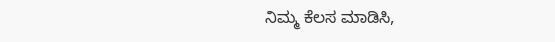ನಿಮ್ಮ ಕೆಲಸ ಮಾಡಿಸಿ,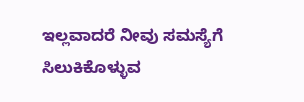ಇಲ್ಲವಾದರೆ ನೀವು ಸಮಸ್ಯೆಗೆ ಸಿಲುಕಿಕೊಳ್ಳುವ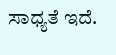ಸಾಧ್ಯತೆ ಇದೆ.